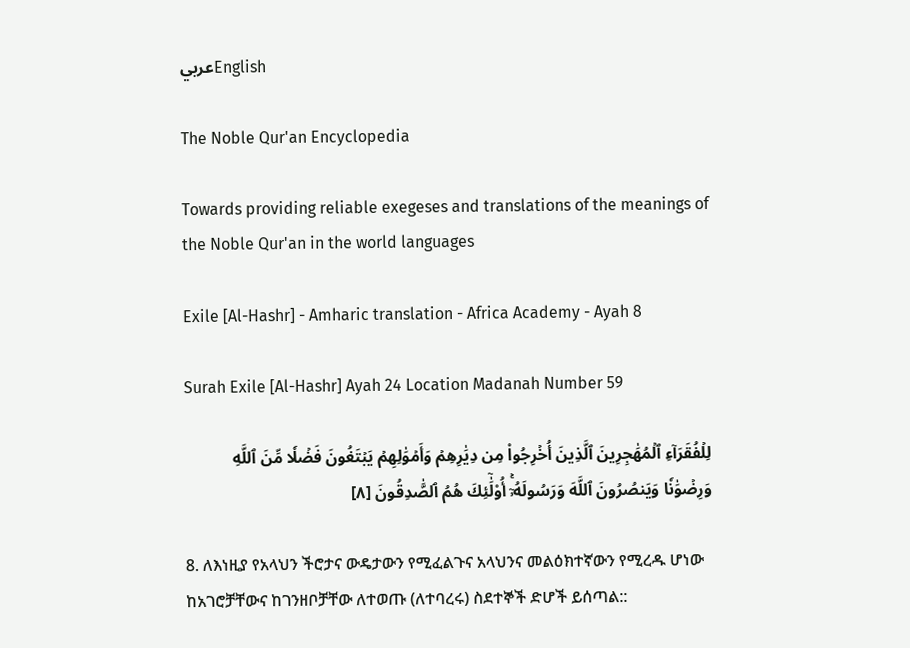عربيEnglish

The Noble Qur'an Encyclopedia

Towards providing reliable exegeses and translations of the meanings of the Noble Qur'an in the world languages

Exile [Al-Hashr] - Amharic translation - Africa Academy - Ayah 8

Surah Exile [Al-Hashr] Ayah 24 Location Madanah Number 59

لِلۡفُقَرَآءِ ٱلۡمُهَٰجِرِينَ ٱلَّذِينَ أُخۡرِجُواْ مِن دِيَٰرِهِمۡ وَأَمۡوَٰلِهِمۡ يَبۡتَغُونَ فَضۡلٗا مِّنَ ٱللَّهِ وَرِضۡوَٰنٗا وَيَنصُرُونَ ٱللَّهَ وَرَسُولَهُۥٓۚ أُوْلَٰٓئِكَ هُمُ ٱلصَّٰدِقُونَ [٨]

8. ለእነዚያ የአላህን ችሮታና ውዴታውን የሚፈልጉና አላህንና መልዕክተኛውን የሚረዱ ሆነው ከአገሮቻቸውና ከገንዘቦቻቸው ለተወጡ (ለተባረሩ) ስደተኞች ድሆች ይሰጣል::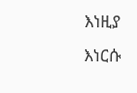እነዚያ እነርሱ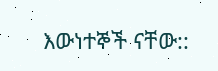እውነተኞች ናቸው::